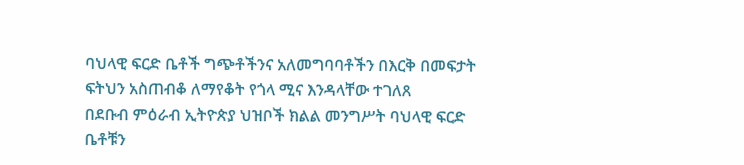ባህላዊ ፍርድ ቤቶች ግጭቶችንና አለመግባባቶችን በእርቅ በመፍታት ፍትህን አስጠብቆ ለማየቆት የጎላ ሚና እንዳላቸው ተገለጸ
በደቡብ ምዕራብ ኢትዮጵያ ህዝቦች ክልል መንግሥት ባህላዊ ፍርድ ቤቶቹን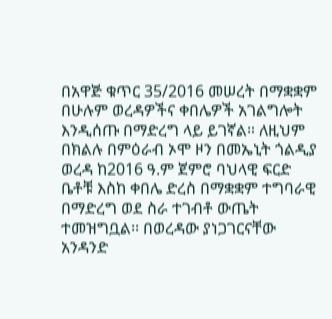በአዋጅ ቁጥር 35/2016 መሠረት በማቋቋም በሁሉም ወረዳዎችና ቀበሌዎች አገልግሎት እንዲሰጡ በማድረግ ላይ ይገኛል። ለዚህም በክልሉ በምዕራብ ኦሞ ዞን በመኤኒት ጎልዲያ ወረዳ ከ2016 ዓ.ም ጀምሮ ባህላዊ ፍርድ ቤቶቹ እስከ ቀበሌ ድረስ በማቋቋም ተግባራዊ በማድረግ ወደ ስራ ተገብቶ ውጤት ተመዝግቧል፡፡ በወረዳው ያነጋገርናቸው አንዳንድ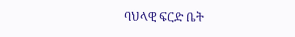ባህላዊ ፍርድ ቤት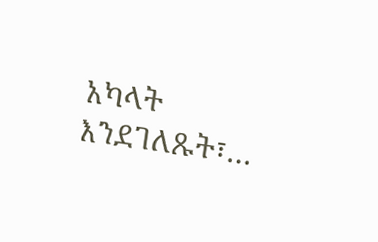አካላት እንደገለጹት፣…